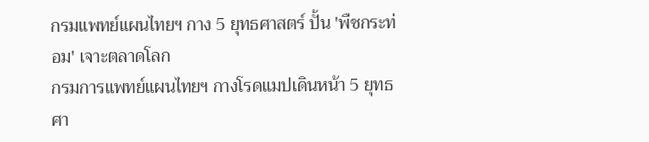กรมแพทย์แผนไทยฯ กาง 5 ยุทธศาสตร์ ปั้น 'พืชกระท่อม' เจาะตลาดโลก
กรมการแพทย์แผนไทยฯ กางโรดแมปเดินหน้า 5 ยุทธศา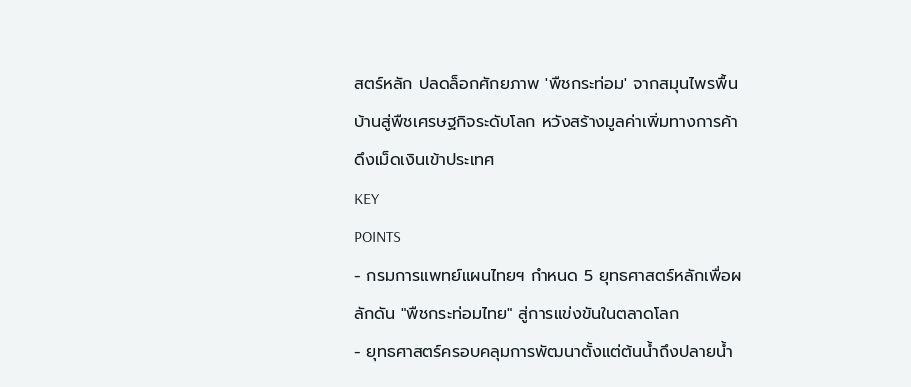สตร์หลัก ปลดล็อกศักยภาพ 'พืชกระท่อม' จากสมุนไพรพื้นบ้านสู่พืชเศรษฐกิจระดับโลก หวังสร้างมูลค่าเพิ่มทางการค้า ดึงเม็ดเงินเข้าประเทศ
KEY
POINTS
- กรมการแพทย์แผนไทยฯ กำหนด 5 ยุทธศาสตร์หลักเพื่อผลักดัน "พืชกระท่อมไทย" สู่การแข่งขันในตลาดโลก
- ยุทธศาสตร์ครอบคลุมการพัฒนาตั้งแต่ต้นน้ำถึงปลายน้ำ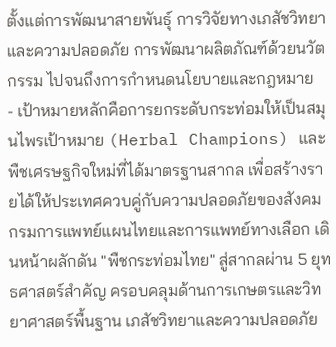ตั้งแต่การพัฒนาสายพันธุ์ การวิจัยทางเภสัชวิทยาและความปลอดภัย การพัฒนาผลิตภัณฑ์ด้วยนวัตกรรม ไปจนถึงการกำหนดนโยบายและกฎหมาย
- เป้าหมายหลักคือการยกระดับกระท่อมให้เป็นสมุนไพรเป้าหมาย (Herbal Champions) และพืชเศรษฐกิจใหม่ที่ได้มาตรฐานสากล เพื่อสร้างรายได้ให้ประเทศควบคู่กับความปลอดภัยของสังคม
กรมการแพทย์แผนไทยและการแพทย์ทางเลือก เดินหน้าผลักดัน "พืชกระท่อมไทย" สู่สากลผ่าน 5 ยุทธศาสตร์สำคัญ ครอบคลุมด้านการเกษตรและวิทยาศาสตร์พื้นฐาน เภสัชวิทยาและความปลอดภัย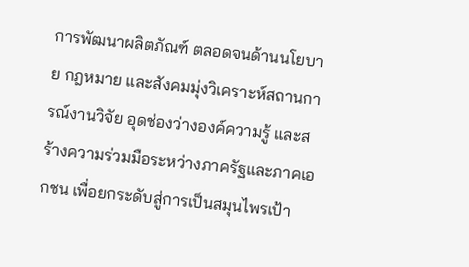การพัฒนาผลิตภัณฑ์ ตลอดจนด้านนโยบาย กฎหมาย และสังคมมุ่งวิเคราะห์สถานการณ์งานวิจัย อุดช่องว่างองค์ความรู้ และสร้างความร่วมมือระหว่างภาครัฐและภาคเอกชน เพื่อยกระดับสู่การเป็นสมุนไพรเป้า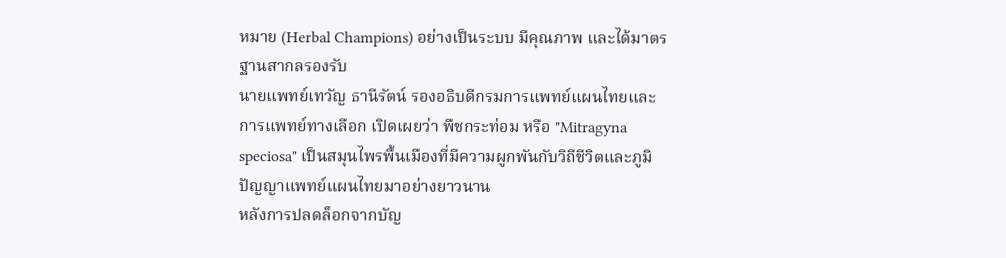หมาย (Herbal Champions) อย่างเป็นระบบ มีคุณภาพ และได้มาตรฐานสากลรองรับ
นายแพทย์เทวัญ ธานีรัตน์ รองอธิบดีกรมการแพทย์แผนไทยและการแพทย์ทางเลือก เปิดเผยว่า พืชกระท่อม หรือ "Mitragyna speciosa" เป็นสมุนไพรพื้นเมืองที่มีความผูกพันกับวิถีชีวิตและภูมิปัญญาแพทย์แผนไทยมาอย่างยาวนาน
หลังการปลดล็อกจากบัญ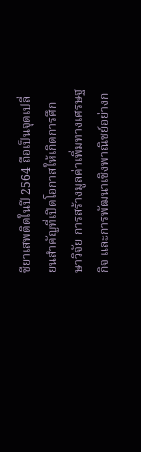ชียาเสพติดในปี 2564 ถือเป็นจุดเปลี่ยนสำคัญที่เปิดโอกาสให้เกิดการศึกษาวิจัย การสร้างมูลค่าเพิ่มทางเศรษฐกิจ และการพัฒนาเชิงพาณิชย์อย่างก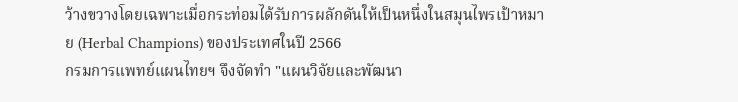ว้างขวางโดยเฉพาะเมื่อกระท่อมได้รับการผลักดันให้เป็นหนึ่งในสมุนไพรเป้าหมาย (Herbal Champions) ของประเทศในปี 2566
กรมการแพทย์แผนไทยฯ จึงจัดทำ "แผนวิจัยและพัฒนา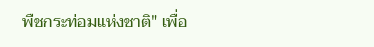พืชกระท่อมแห่งชาติ" เพื่อ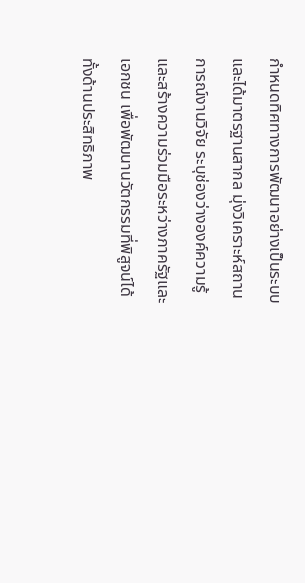กำหนดทิศทางการพัฒนาอย่างเป็นระบบและได้มาตรฐานสากล มุ่งวิเคราะห์สถานการณ์งานวิจัย ระบุช่องว่างองค์ความรู้ และสร้างความร่วมมือระหว่างภาครัฐและเอกชน เพื่อพัฒนานวัตกรรมที่พิสูจน์ได้ทั้งด้านประสิทธิภาพ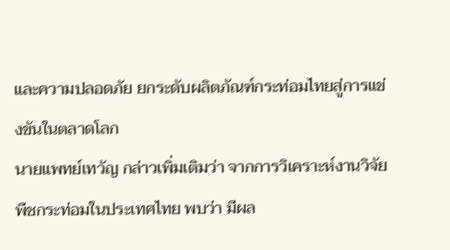และความปลอดภัย ยกระดับผลิตภัณฑ์กระท่อมไทยสู่การแข่งขันในตลาดโลก
นายแพทย์เทวัญ กล่าวเพิ่มเติมว่า จากการวิเคราะห์งานวิจัยพืชกระท่อมในประเทศไทย พบว่า มีผล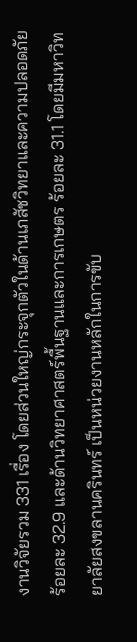งานวิจัยรวม 331 เรื่อง โดยส่วนใหญ่กระจุกตัวในด้านเภสัชวิทยาและความปลอดภัย ร้อยละ 32.9 และด้านวิทยาศาสตร์พื้นฐานและการเกษตร ร้อยละ 31.1 โดยมีมหาวิทยาลัยสงขลานครินทร์ เป็นหน่วยงานหลักในการขับ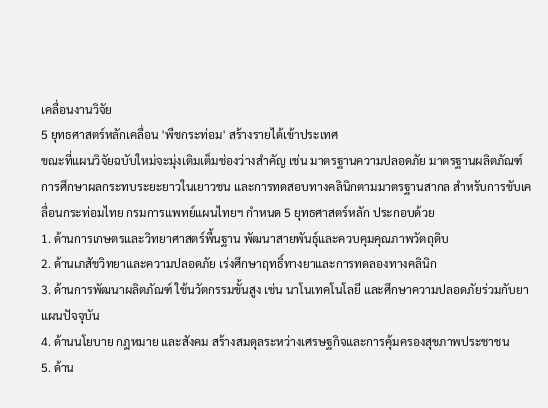เคลื่อนงานวิจัย
5 ยุทธศาสตร์หลักเคลื่อน 'พืชกระท่อม' สร้างรายได้เข้าประเทศ
ขณะที่แผนวิจัยฉบับใหม่จะมุ่งเติมเต็มช่องว่างสำคัญ เช่น มาตรฐานความปลอดภัย มาตรฐานผลิตภัณฑ์ การศึกษาผลกระทบระยะยาวในเยาวชน และการทดสอบทางคลินิกตามมาตรฐานสากล สำหรับการขับเคลื่อนกระท่อมไทย กรมการแพทย์แผนไทยฯ กำหนด 5 ยุทธศาสตร์หลัก ประกอบด้วย
1. ด้านการเกษตรและวิทยาศาสตร์พื้นฐาน พัฒนาสายพันธุ์และควบคุมคุณภาพวัตถุดิบ
2. ด้านเภสัชวิทยาและความปลอดภัย เร่งศึกษาฤทธิ์ทางยาและการทดลองทางคลินิก
3. ด้านการพัฒนาผลิตภัณฑ์ ใช้นวัตกรรมขั้นสูง เช่น นาโนเทคโนโลยี และศึกษาความปลอดภัยร่วมกับยาแผนปัจจุบัน
4. ด้านนโยบาย กฎหมาย และสังคม สร้างสมดุลระหว่างเศรษฐกิจและการคุ้มครองสุขภาพประชาชน
5. ด้าน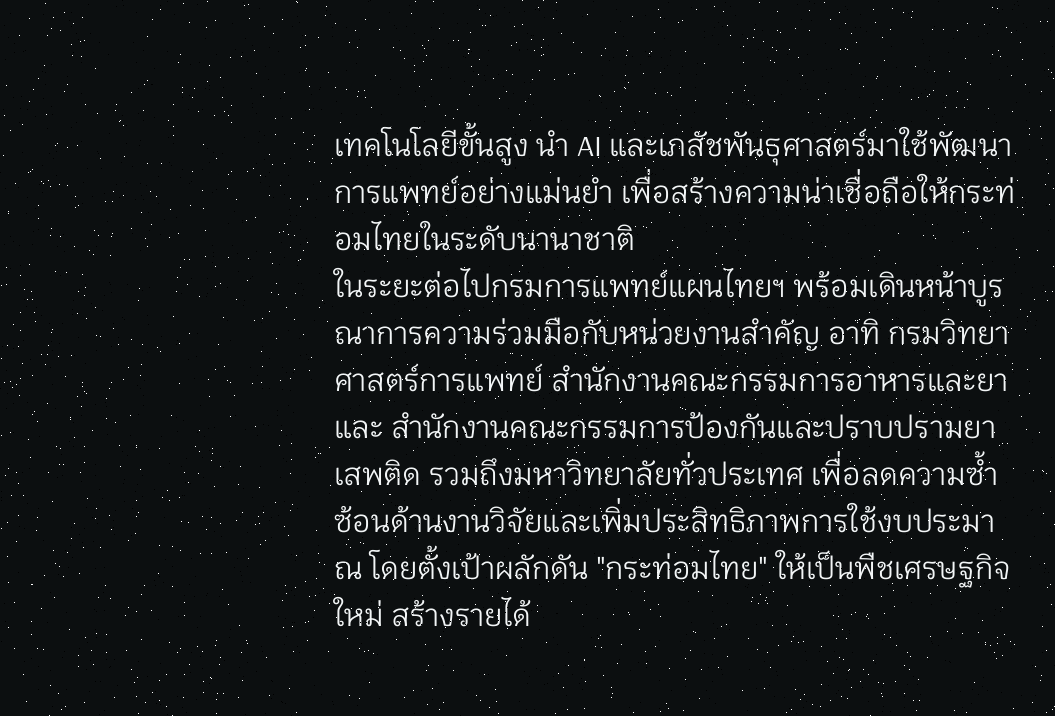เทคโนโลยีขั้นสูง นำ AI และเภสัชพันธุศาสตร์มาใช้พัฒนาการแพทย์อย่างแม่นยำ เพื่อสร้างความน่าเชื่อถือให้กระท่อมไทยในระดับนานาชาติ
ในระยะต่อไปกรมการแพทย์แผนไทยฯ พร้อมเดินหน้าบูรณาการความร่วมมือกับหน่วยงานสำคัญ อาทิ กรมวิทยาศาสตร์การแพทย์ สำนักงานคณะกรรมการอาหารและยา และ สำนักงานคณะกรรมการป้องกันและปราบปรามยาเสพติด รวมถึงมหาวิทยาลัยทั่วประเทศ เพื่อลดความซ้ำซ้อนด้านงานวิจัยและเพิ่มประสิทธิภาพการใช้งบประมาณ โดยตั้งเป้าผลักดัน "กระท่อมไทย" ให้เป็นพืชเศรษฐกิจใหม่ สร้างรายได้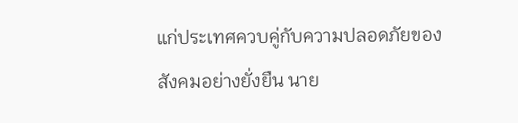แก่ประเทศควบคู่กับความปลอดภัยของสังคมอย่างยั่งยืน นาย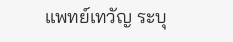แพทย์เทวัญ ระบุ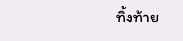ทิ้งท้าย